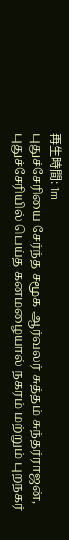再生時間: 1m
புதுச்சேரியை சேர்ந்த சமூக ஆர்வலர் சுத்தம் சுந்தர்ராஜன், புதுச்சேரியில் பெய்த கனமழையால் நகரம் மற்றும் புறநகர்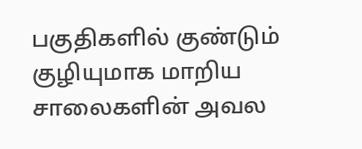பகுதிகளில் குண்டும் குழியுமாக மாறிய சாலைகளின் அவல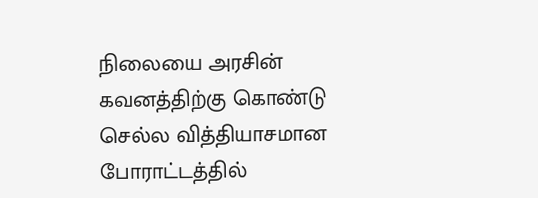நிலையை அரசின் கவனத்திற்கு கொண்டு செல்ல வித்தியாசமான போராட்டத்தில்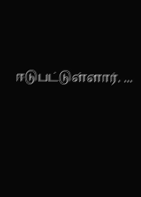ஈடுபட்டுள்ளார். ...